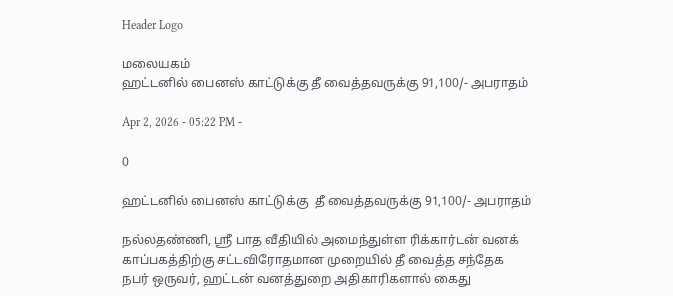Header Logo

மலையகம்
ஹட்டனில் பைனஸ் காட்டுக்கு தீ வைத்தவருக்கு 91,100/- அபராதம்

Apr 2, 2026 - 05:22 PM -

0

ஹட்டனில் பைனஸ் காட்டுக்கு  தீ வைத்தவருக்கு 91,100/- அபராதம்

நல்லதண்ணி, ஸ்ரீ பாத வீதியில் அமைந்துள்ள ரிக்கார்டன் வனக் காப்பகத்திற்கு சட்டவிரோதமான முறையில் தீ வைத்த சந்தேக நபர் ஒருவர், ஹட்டன் வனத்துறை அதிகாரிகளால் கைது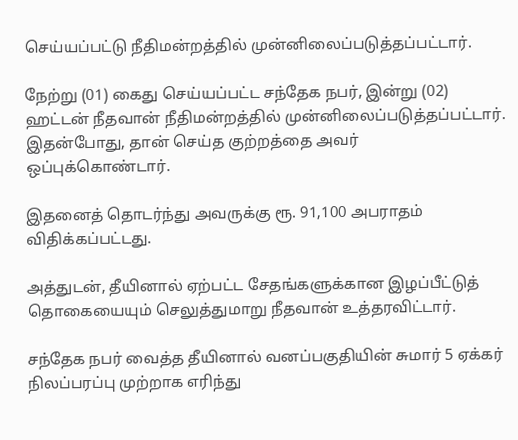செய்யப்பட்டு நீதிமன்றத்தில் முன்னிலைப்படுத்தப்பட்டார்.

நேற்று (01) கைது செய்யப்பட்ட சந்தேக நபர், இன்று (02) ஹட்டன் நீதவான் நீதிமன்றத்தில் முன்னிலைப்படுத்தப்பட்டார். இதன்போது, தான் செய்த குற்றத்தை அவர் ஒப்புக்கொண்டார்.

இதனைத் தொடர்ந்து அவருக்கு ரூ. 91,100 அபராதம் விதிக்கப்பட்டது.

அத்துடன், தீயினால் ஏற்பட்ட சேதங்களுக்கான இழப்பீட்டுத் தொகையையும் செலுத்துமாறு நீதவான் உத்தரவிட்டார்.

சந்தேக நபர் வைத்த தீயினால் வனப்பகுதியின் சுமார் 5 ஏக்கர் நிலப்பரப்பு முற்றாக எரிந்து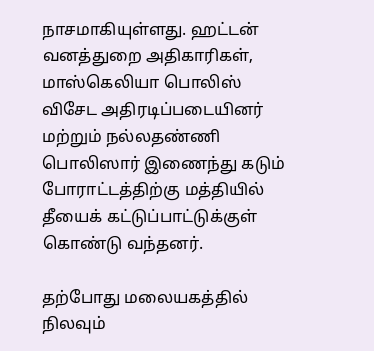நாசமாகியுள்ளது. ஹட்டன் வனத்துறை அதிகாரிகள், மாஸ்கெலியா பொலிஸ் விசேட அதிரடிப்படையினர் மற்றும் நல்லதண்ணி பொலிஸார் இணைந்து கடும் போராட்டத்திற்கு மத்தியில் தீயைக் கட்டுப்பாட்டுக்குள் கொண்டு வந்தனர்.

தற்போது மலையகத்தில் நிலவும்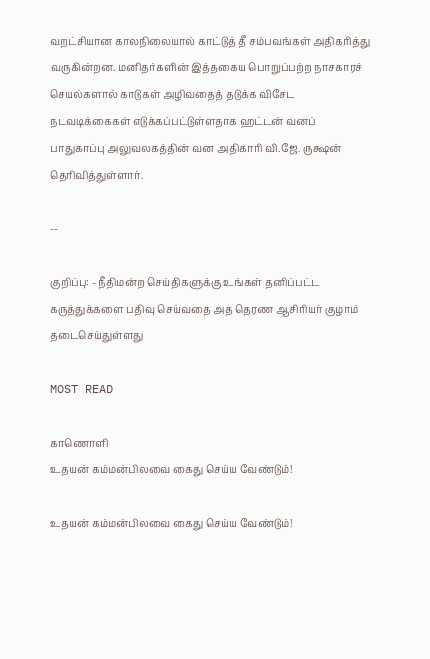வறட்சியான காலநிலையால் காட்டுத் தீ சம்பவங்கள் அதிகரித்து வருகின்றன. மனிதர்களின் இத்தகைய பொறுப்பற்ற நாசகாரச் செயல்களால் காடுகள் அழிவதைத் தடுக்க விசேட நடவடிக்கைகள் எடுக்கப்பட்டுள்ளதாக ஹட்டன் வனப் பாதுகாப்பு அலுவலகத்தின் வன அதிகாரி வி.ஜே. ருக்ஷன் தெரிவித்துள்ளார்.

--

குறிப்பு: - நீதிமன்ற செய்திகளுக்கு உங்கள் தனிப்பட்ட கருத்துக்களை பதிவு செய்வதை அத தெரண ஆசிரியர் குழாம் தடைசெய்துள்ளது

MOST READ

காணொளி
உதயன் கம்மன்பிலவை கைது செய்ய வேண்டும்!

உதயன் கம்மன்பிலவை கைது செய்ய வேண்டும்!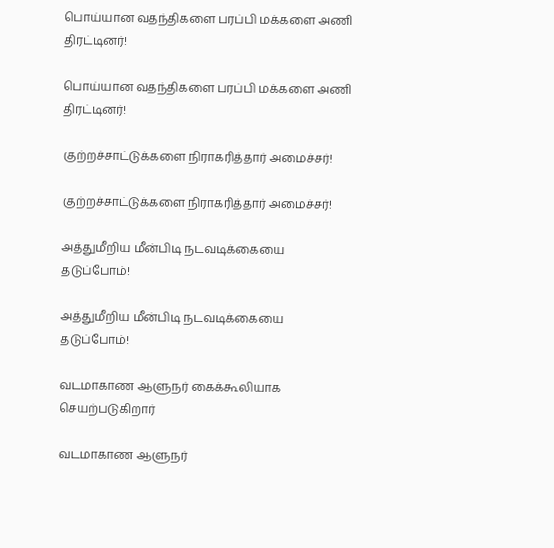பொய்யான வதந்திகளை பரப்பி மக்களை அணி திரட்டினர்!

பொய்யான வதந்திகளை பரப்பி மக்களை அணி திரட்டினர்!

குற்றச்சாட்டுக்களை நிராகரித்தார் அமைச்சர்!

குற்றச்சாட்டுக்களை நிராகரித்தார் அமைச்சர்!

அத்துமீறிய மீன்பிடி நடவடிக்கையை தடுப்போம்!

அத்துமீறிய மீன்பிடி நடவடிக்கையை தடுப்போம்!

வடமாகாண ஆளுநர் கைக்கூலியாக செயற்படுகிறார்

வடமாகாண ஆளுநர்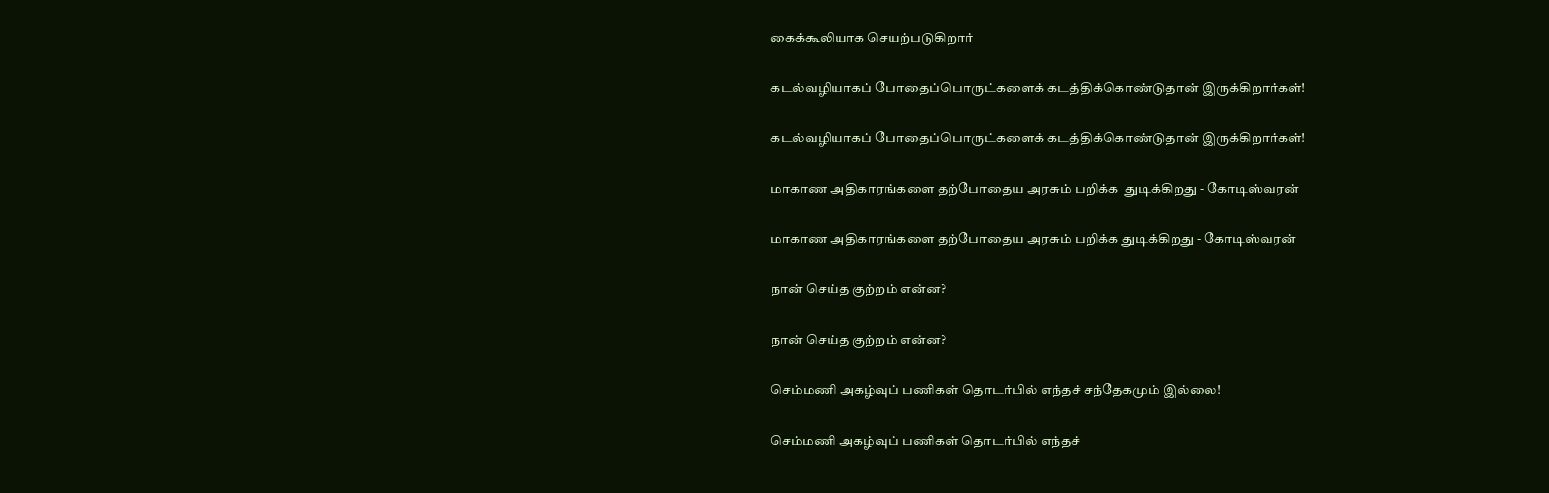கைக்கூலியாக செயற்படுகிறார்

கடல்வழியாகப் போதைப்பொருட்களைக் கடத்திக்கொண்டுதான் இருக்கிறார்கள்!

கடல்வழியாகப் போதைப்பொருட்களைக் கடத்திக்கொண்டுதான் இருக்கிறார்கள்!

மாகாண அதிகாரங்களை தற்போதைய அரசும் பறிக்க  துடிக்கிறது - கோடிஸ்வரன்

மாகாண அதிகாரங்களை தற்போதைய அரசும் பறிக்க துடிக்கிறது - கோடிஸ்வரன்

நான் செய்த குற்றம் என்ன?

நான் செய்த குற்றம் என்ன?

செம்மணி அகழ்வுப் பணிகள் தொடர்பில் எந்தச் சந்தேகமும் இல்லை!

செம்மணி அகழ்வுப் பணிகள் தொடர்பில் எந்தச்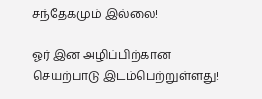சந்தேகமும் இல்லை!

ஓர் இன அழிப்பிற்கான செயற்பாடு இடம்பெற்றுள்ளது!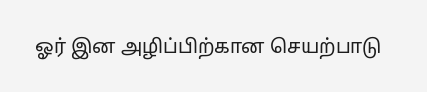ஓர் இன அழிப்பிற்கான செயற்பாடு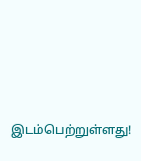இடம்பெற்றுள்ளது!